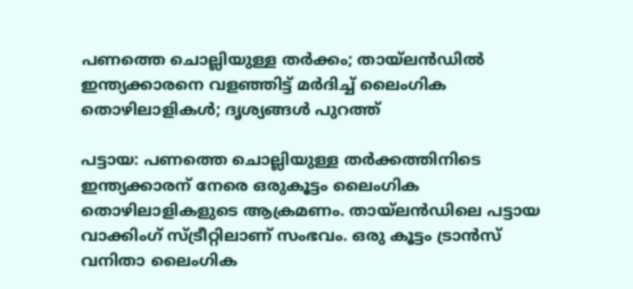പണത്തെ ചൊല്ലിയുള്ള തര്‍ക്കം; തായ്ലന്‍ഡില്‍ ഇന്ത്യക്കാരനെ വളഞ്ഞിട്ട് മര്‍ദിച്ച് ലൈംഗിക തൊഴിലാളികള്‍; ദൃശ്യങ്ങള്‍ പുറത്ത്

പട്ടായ: പണത്തെ ചൊല്ലിയുള്ള തര്‍ക്കത്തിനിടെ ഇന്ത്യക്കാരന് നേരെ ഒരുകൂട്ടം ലൈംഗിക തൊഴിലാളികളുടെ ആക്രമണം. തായ്ലന്‍ഡിലെ പട്ടായ വാക്കിംഗ് സ്ട്രീറ്റിലാണ് സംഭവം. ഒരു കൂട്ടം ട്രാന്‍സ് വനിതാ ലൈംഗിക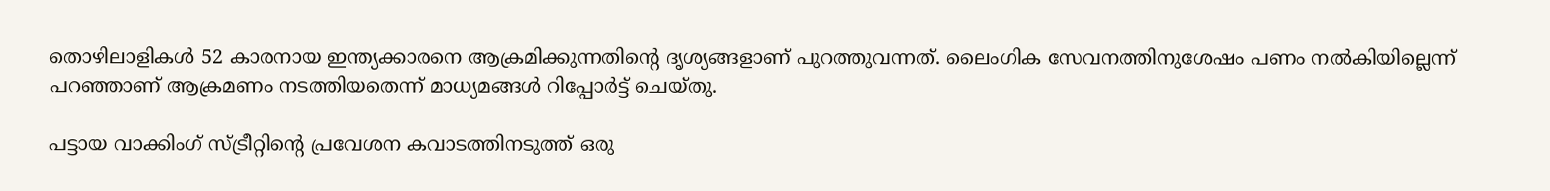തൊഴിലാളികള്‍ 52 കാരനായ ഇന്ത്യക്കാരനെ ആക്രമിക്കുന്നതിന്റെ ദൃശ്യങ്ങളാണ് പുറത്തുവന്നത്. ലൈംഗിക സേവനത്തിനുശേഷം പണം നല്‍കിയില്ലെന്ന് പറഞ്ഞാണ് ആക്രമണം നടത്തിയതെന്ന് മാധ്യമങ്ങള്‍ റിപ്പോര്‍ട്ട് ചെയ്തു.

പട്ടായ വാക്കിംഗ് സ്ട്രീറ്റിന്റെ പ്രവേശന കവാടത്തിനടുത്ത് ഒരു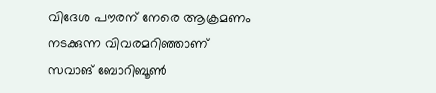വിദേശ പൗരന് നേരെ ആക്രമണം നടക്കുന്ന വിവരമറിഞ്ഞാണ് സവാങ് ബോറിബൂണ്‍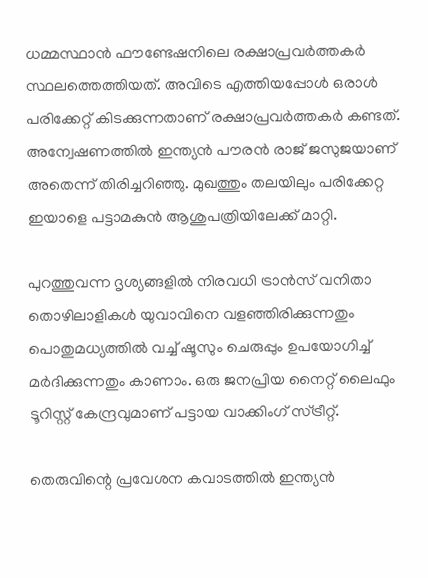ധമ്മസ്ഥാന്‍ ഫൗണ്ടേഷനിലെ രക്ഷാപ്രവര്‍ത്തകര്‍ സ്ഥലത്തെത്തിയത്. അവിടെ എത്തിയപ്പോള്‍ ഒരാള്‍ പരിക്കേറ്റ് കിടക്കുന്നതാണ് രക്ഷാപ്രവര്‍ത്തകര്‍ കണ്ടത്. അന്വേഷണത്തില്‍ ഇന്ത്യന്‍ പൗരന്‍ രാജ് ജസുജയാണ് അതെന്ന് തിരിച്ചറിഞ്ഞു. മുഖത്തും തലയിലും പരിക്കേറ്റ ഇയാളെ പട്ടാമകുന്‍ ആശുപത്രിയിലേക്ക് മാറ്റി.

പുറത്തുവന്ന ദൃശ്യങ്ങളില്‍ നിരവധി ട്രാന്‍സ് വനിതാ തൊഴിലാളികള്‍ യുവാവിനെ വളഞ്ഞിരിക്കുന്നതും പൊതുമധ്യത്തില്‍ വച്ച് ഷൂസും ചെരുപ്പും ഉപയോഗിച്ച് മര്‍ദിക്കുന്നതും കാണാം. ഒരു ജനപ്രിയ നൈറ്റ് ലൈഫും ടൂറിസ്റ്റ് കേന്ദ്രവുമാണ് പട്ടായ വാക്കിംഗ് സ്ട്രീറ്റ്.

തെരുവിന്റെ പ്രവേശന കവാടത്തില്‍ ഇന്ത്യന്‍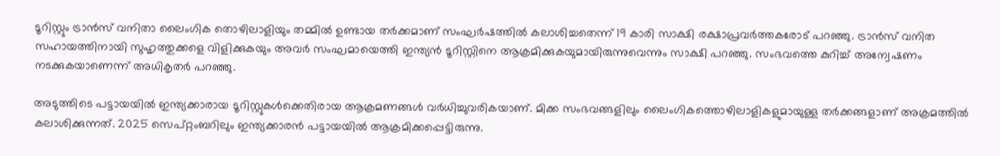ടൂറിസ്റ്റും ട്രാന്‍സ് വനിതാ ലൈംഗിക തൊഴിലാളിയും തമ്മില്‍ ഉണ്ടായ തര്‍ക്കമാണ് സംഘര്‍ഷത്തില്‍ കലാശിച്ചതെന്ന് 19 കാരി സാക്ഷി രക്ഷാപ്രവര്‍ത്തകരോട് പറഞ്ഞു. ട്രാന്‍സ് വനിത സഹായത്തിനായി സുഹൃത്തുക്കളെ വിളിക്കുകയും അവര്‍ സംഘമായെത്തി ഇന്ത്യന്‍ ടൂറിസ്റ്റിനെ ആക്രമിക്കുകയുമായിരുന്നുവെന്നും സാക്ഷി പറഞ്ഞു. സംഭവത്തെ കുറിച്ച് അന്വേഷണം നടക്കുകയാണെന്ന് അധികൃതര്‍ പറഞ്ഞു.

അടുത്തിടെ പട്ടായയില്‍ ഇന്ത്യക്കാരായ ടൂറിസ്റ്റുകള്‍ക്കെതിരായ ആക്രമണങ്ങള്‍ വര്‍ധിച്ചുവരികയാണ്. മിക്ക സംഭവങ്ങളിലും ലൈംഗികത്തൊഴിലാളികളുമായുള്ള തര്‍ക്കങ്ങളാണ് അക്രമത്തില്‍ കലാശിക്കുന്നത്. 2025 സെപ്റ്റംബറിലും ഇന്ത്യക്കാരന്‍ പട്ടായയില്‍ ആക്രമിക്കപ്പെട്ടിരുന്നു.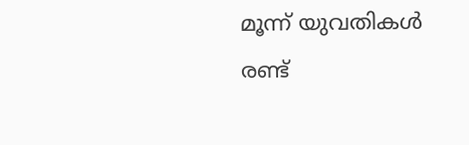മൂന്ന് യുവതികള്‍ രണ്ട്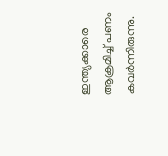ഇന്ത്യക്കാരെ ആക്രമിച്ച് പണം കവര്‍ന്നിരുന്നു.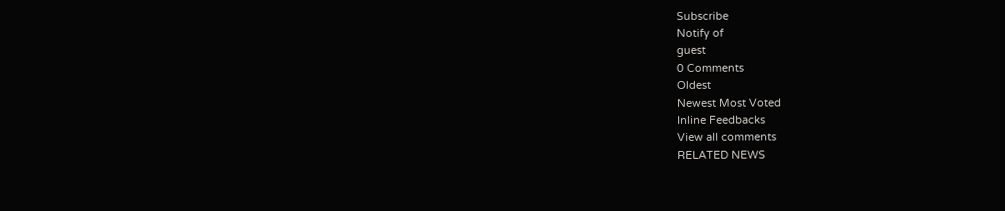Subscribe
Notify of
guest
0 Comments
Oldest
Newest Most Voted
Inline Feedbacks
View all comments
RELATED NEWS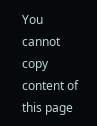You cannot copy content of this page